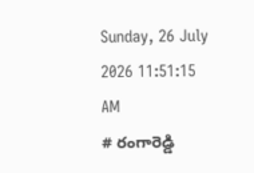Sunday, 26 July 2026 11:51:15 AM
# రంగారెడ్డి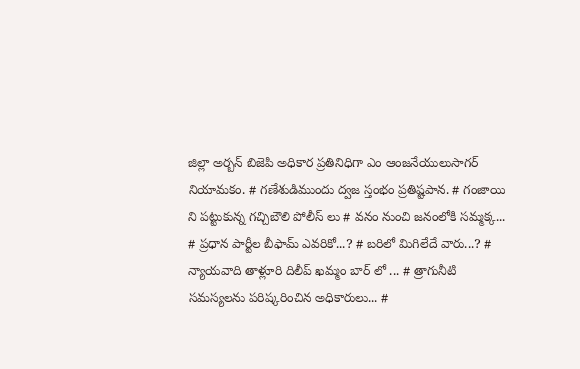జిల్లా అర్బన్ బిజెపి అధికార ప్రతినిధిగా ఎం ఆంజనేయులుసాగర్ నియామకం. # గణేశుడిముందు ద్వజ స్తంభం ప్రతిష్టపాన. # గంజాయి ని పట్టుకున్న గచ్చిబౌలి పోలీస్ లు # వనం నుంచి జనంలోకి సమ్మక్క... # ప్రధాన పార్టీల బీఫామ్ ఎవరికో...? # బరిలో మిగిలేదే వారు...? # న్యాయవాది తాళ్లూరి దిలీప్ ఖమ్మం బార్ లో ... # త్రాగునీటి సమస్యలను పరిష్కరించిన అధికారులు... #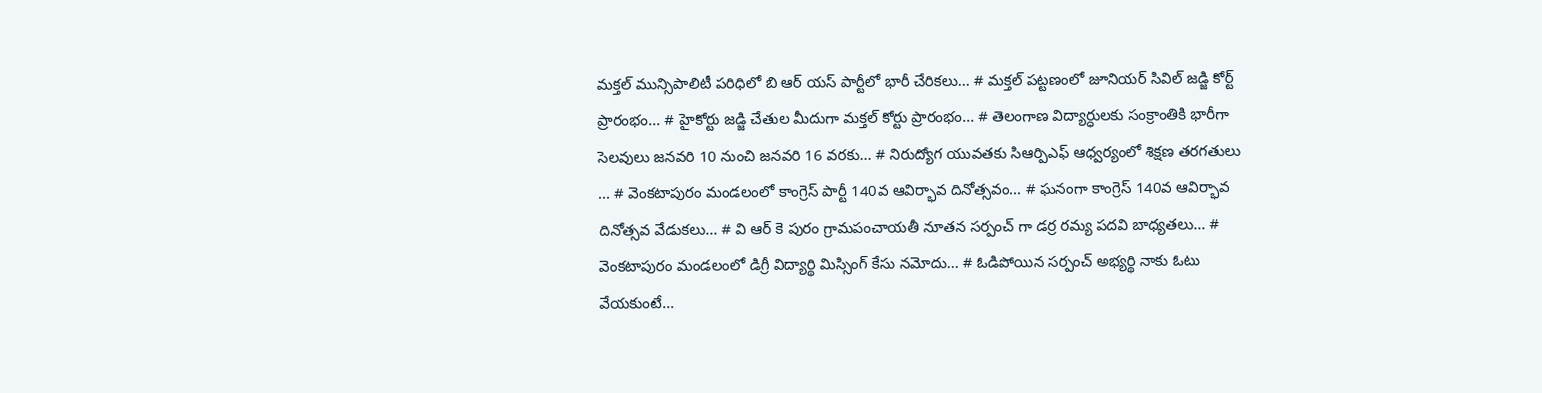మక్తల్ మున్సిపాలిటీ పరిధిలో బి ఆర్ యస్ పార్టీలో భారీ చేరికలు... # మక్తల్ పట్టణంలో జూనియర్ సివిల్ జడ్జి కోర్ట్ ప్రారంభం... # హైకోర్టు జడ్జి చేతుల మీదుగా మక్తల్ కోర్టు ప్రారంభం... # తెలంగాణ విద్యార్ధులకు సంక్రాంతికి భారీగా సెలవులు జనవరి 10 నుంచి జనవరి 16 వరకు... # నిరుద్యోగ యువతకు సిఆర్పిఎఫ్ ఆధ్వర్యంలో శిక్షణ తరగతులు ... # వెంకటాపురం మండలంలో కాంగ్రెస్ పార్టీ 140వ ఆవిర్భావ దినోత్సవం... # ఘనంగా కాంగ్రెస్ 140వ ఆవిర్భావ దినోత్సవ వేడుకలు... # వి ఆర్ కె పురం గ్రామపంచాయతీ నూతన సర్పంచ్ గా డర్ర రమ్య పదవి బాధ్యతలు... # వెంకటాపురం మండలంలో డిగ్రీ విద్యార్థి మిస్సింగ్ కేసు నమోదు... # ఓడిపోయిన సర్పంచ్ అభ్యర్థి నాకు ఓటు వేయకుంటే...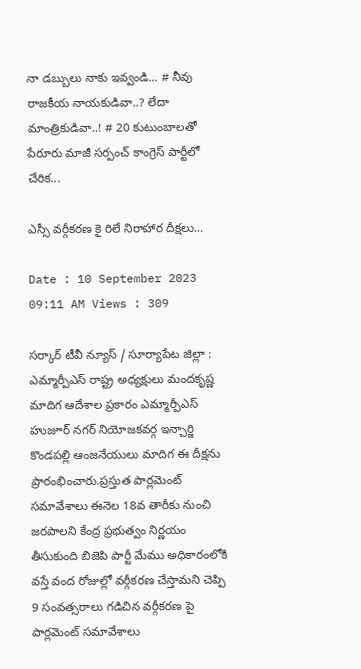నా డబ్బులు నాకు ఇవ్వండి... # నీవు రాజకీయ నాయకుడివా..? లేదా మాంత్రికుడివా..! # 20 కుటుంబాలతో పేరూరు మాజీ సర్పంచ్ కాంగ్రెస్ పార్టీలో చేరిక...

ఎస్సీ వర్గీకరణ కై రిలే నిరాహార దీక్షలు...

Date : 10 September 2023 09:11 AM Views : 309

సర్కార్ టీవీ న్యూస్ / సూర్యాపేట జిల్లా : ఎమ్మార్పీఎస్ రాష్ట్ర అధ్యక్షులు మందకృష్ణ మాదిగ ఆదేశాల ప్రకారం ఎమ్మార్పీఎస్ హుజూర్ నగర్ నియోజకవర్గ ఇన్చార్జి కొండపల్లి ఆంజనేయులు మాదిగ ఈ దీక్షను ప్రారంభించారు.ప్రస్తుత పార్లమెంట్ సమావేశాలు ఈనెల 18వ తారీకు నుంచి జరపాలని కేంద్ర ప్రభుత్వం నిర్ణయం తీసుకుంది బిజెపి పార్టీ మేము అధికారంలోకి వస్తే వంద రోజుల్లో వర్గీకరణ చేస్తామని చెప్పి 9 సంవత్సరాలు గడిచిన వర్గీకరణ పై పార్లమెంట్ సమావేశాలు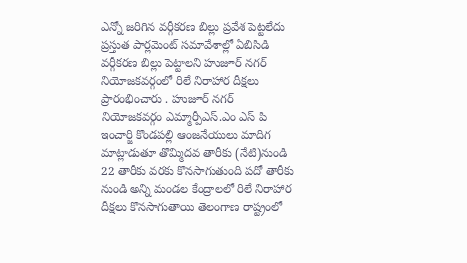ఎన్నో జరిగిన వర్గీకరణ బిల్లు ప్రవేశ పెట్టలేదు ప్రస్తుత పార్లమెంట్ సమావేశాల్లో ఏబిసిడి వర్గీకరణ బిల్లు పెట్టాలని హుజూర్ నగర్ నియోజకవర్గంలో రిలే నిరాహార దీక్షలు ప్రారంభించారు . హుజూర్ నగర్ నియోజకవర్గం ఎమ్మార్పీఎస్.ఎం ఎస్ పి ఇంచార్జి కొండపల్లి ఆంజనేయులు మాదిగ మాట్లాడుతూ తొమ్మిదవ తారీకు (నేటి)నుండి 22 తారీకు వరకు కొనసాగుతుంది పదో తారీకు నుండి అన్ని మండల కేంద్రాలలో రిలే నిరాహార దీక్షలు కొనసాగుతాయి తెలంగాణ రాష్ట్రంలో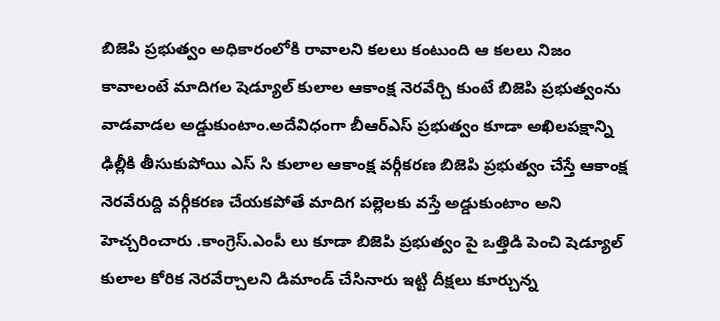బిజెపి ప్రభుత్వం అధికారంలోకి రావాలని కలలు కంటుంది ఆ కలలు నిజం కావాలంటే మాదిగల షెడ్యూల్ కులాల ఆకాంక్ష నెరవేర్చి కుంటే బిజెపి ప్రభుత్వంను వాడవాడల అడ్డుకుంటాం.అదేవిధంగా బీఆర్ఎస్ ప్రభుత్వం కూడా అఖిలపక్షాన్ని ఢిల్లీకి తీసుకుపోయి ఎస్ సి కులాల ఆకాంక్ష వర్గీకరణ బిజెపి ప్రభుత్వం చేస్తే ఆకాంక్ష నెరవేరుద్ది వర్గీకరణ చేయకపోతే మాదిగ పల్లెలకు వస్తే అడ్డుకుంటాం అని హెచ్చరించారు .కాంగ్రెస్.ఎంపీ లు కూడా బిజెపి ప్రభుత్వం పై ఒత్తిడి పెంచి షెడ్యూల్ కులాల కోరిక నెరవేర్చాలని డిమాండ్ చేసినారు ఇట్టి దీక్షలు కూర్చున్న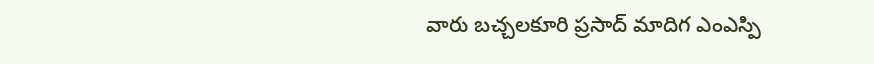వారు బచ్చలకూరి ప్రసాద్ మాదిగ ఎంఎస్పి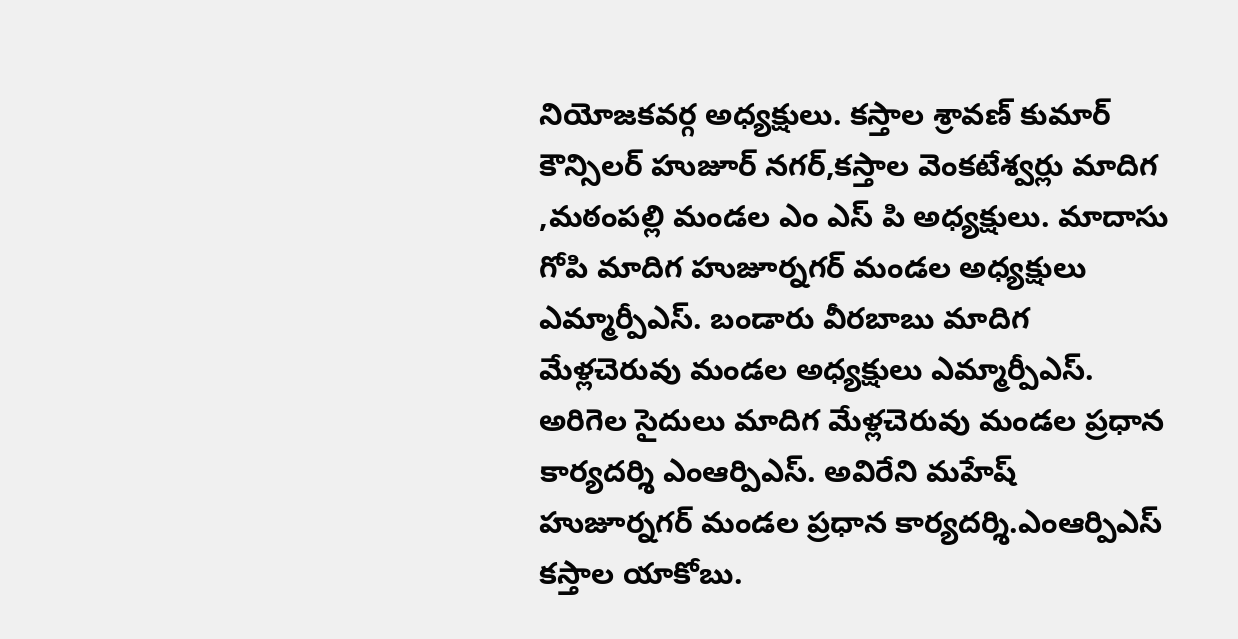నియోజకవర్గ అధ్యక్షులు. కస్తాల శ్రావణ్ కుమార్ కౌన్సిలర్ హుజూర్ నగర్,కస్తాల వెంకటేశ్వర్లు మాదిగ ,మఠంపల్లి మండల ఎం ఎస్ పి అధ్యక్షులు. మాదాసు గోపి మాదిగ హుజూర్నగర్ మండల అధ్యక్షులు ఎమ్మార్పీఎస్. బండారు వీరబాబు మాదిగ మేళ్లచెరువు మండల అధ్యక్షులు ఎమ్మార్పీఎస్. అరిగెల సైదులు మాదిగ మేళ్లచెరువు మండల ప్రధాన కార్యదర్శి ఎంఆర్పిఎస్. అవిరేని మహేష్ హుజూర్నగర్ మండల ప్రధాన కార్యదర్శి.ఎంఆర్పిఎస్ కస్తాల యాకోబు.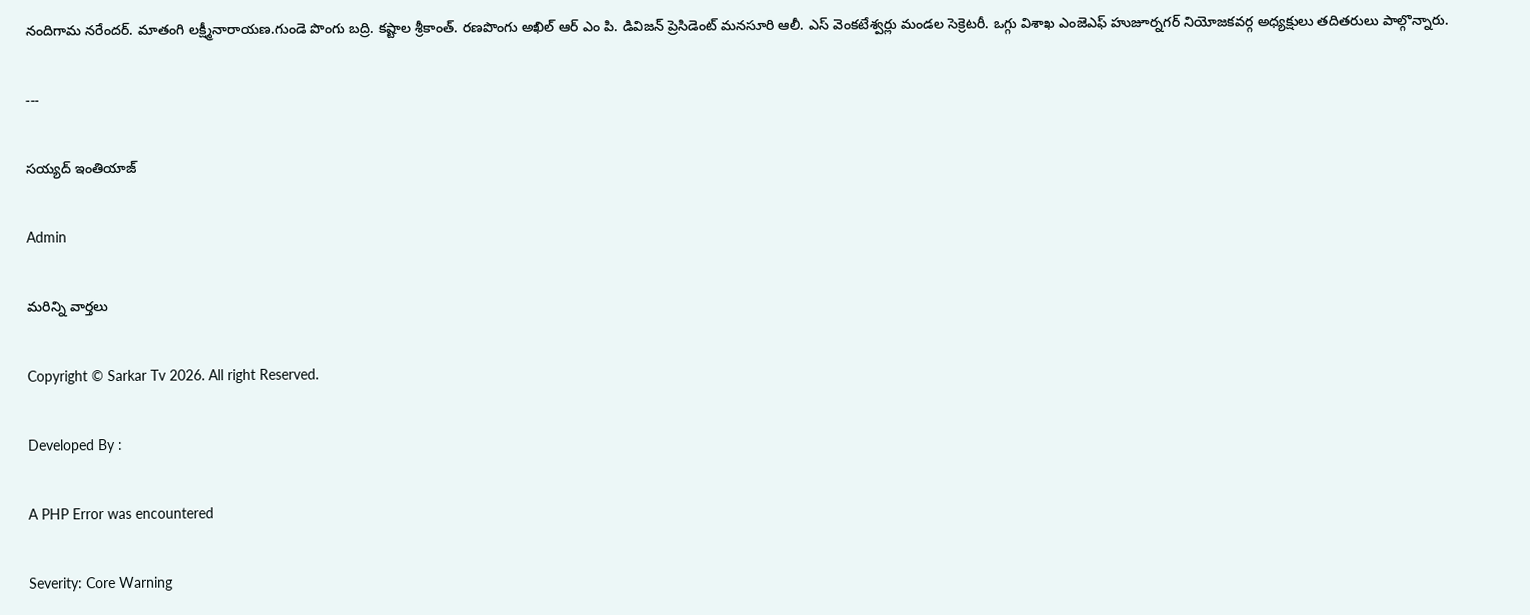నందిగామ నరేందర్. మాతంగి లక్ష్మీనారాయణ.గుండె పొంగు బద్రి. కష్టాల శ్రీకాంత్. రణపొంగు అఖిల్ ఆర్ ఎం పి. డివిజన్ ప్రెసిడెంట్ మనసూరి ఆలీ. ఎస్ వెంకటేశ్వర్లు మండల సెక్రెటరీ. ఒగ్గు విశాఖ ఎంజెఎఫ్ హుజూర్నగర్ నియోజకవర్గ అధ్యక్షులు తదితరులు పాల్గొన్నారు.

---

సయ్యద్ ఇంతియాజ్

Admin

మరిన్ని వార్తలు

Copyright © Sarkar Tv 2026. All right Reserved.

Developed By :

A PHP Error was encountered

Severity: Core Warning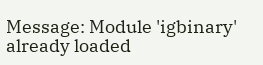Message: Module 'igbinary' already loaded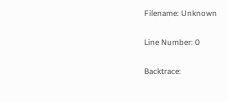Filename: Unknown

Line Number: 0

Backtrace: